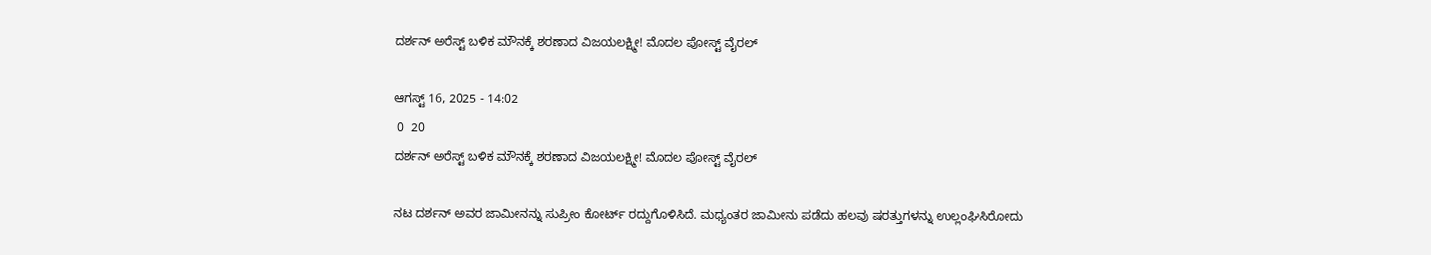ದರ್ಶನ್ ಅರೆಸ್ಟ್ ಬಳಿಕ ಮೌನಕ್ಕೆ ಶರಣಾದ ವಿಜಯಲಕ್ಷ್ಮೀ! ಮೊದಲ ಪೋಸ್ಟ್ ವೈರಲ್

ಆಗಸ್ಟ್ 16, 2025 - 14:02
 0  20
ದರ್ಶನ್ ಅರೆಸ್ಟ್ ಬಳಿಕ ಮೌನಕ್ಕೆ ಶರಣಾದ ವಿಜಯಲಕ್ಷ್ಮೀ! ಮೊದಲ ಪೋಸ್ಟ್ ವೈರಲ್

ನಟ ದರ್ಶನ್ ಅವರ ಜಾಮೀನನ್ನು ಸುಪ್ರೀಂ ಕೋರ್ಟ್ ರದ್ದುಗೊಳಿಸಿದೆ. ಮಧ್ಯಂತರ ಜಾಮೀನು ಪಡೆದು ಹಲವು ಷರತ್ತುಗಳನ್ನು ಉಲ್ಲಂಘಿಸಿರೋದು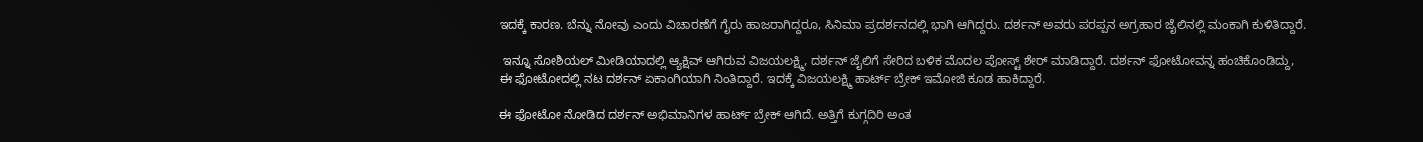ಇದಕ್ಕೆ ಕಾರಣ. ಬೆನ್ನು ನೋವು ಎಂದು ವಿಚಾರಣೆಗೆ ಗೈರು ಹಾಜರಾಗಿದ್ದರೂ, ಸಿನಿಮಾ ಪ್ರದರ್ಶನದಲ್ಲಿ ಭಾಗಿ ಆಗಿದ್ದರು. ದರ್ಶನ್ ಅವರು ಪರಪ್ಪನ ಅಗ್ರಹಾರ ಜೈಲಿನಲ್ಲಿ ಮಂಕಾಗಿ ಕುಳಿತಿದ್ದಾರೆ.

 ಇನ್ನೂ ಸೋಶಿಯಲ್ ಮೀಡಿಯಾದಲ್ಲಿ ಆ್ಯಕ್ಷಿವ್ ಆಗಿರುವ ವಿಜಯಲಕ್ಷ್ಮಿ, ದರ್ಶನ್ ಜೈಲಿಗೆ ಸೇರಿದ ಬಳಿಕ ಮೊದಲ ಪೋಸ್ಟ್ ಶೇರ್ ಮಾಡಿದ್ದಾರೆ. ದರ್ಶನ್ ಫೋಟೋವನ್ನ ಹಂಚಿಕೊಂಡಿದ್ದು, ಈ ಫೋಟೋದಲ್ಲಿ ನಟ ದರ್ಶನ್ ಏಕಾಂಗಿಯಾಗಿ ನಿಂತಿದ್ದಾರೆ. ಇದಕ್ಕೆ ವಿಜಯಲಕ್ಷ್ಮಿ ಹಾರ್ಟ್ ಬ್ರೇಕ್ ಇಮೋಜಿ ಕೂಡ ಹಾಕಿದ್ದಾರೆ.

ಈ ಫೋಟೋ ನೋಡಿದ ದರ್ಶನ್ ಅಭಿಮಾನಿಗಳ ಹಾರ್ಟ್ ಬ್ರೇಕ್ ಆಗಿದೆ. ಅತ್ತಿಗೆ ಕುಗ್ಗದಿರಿ ಅಂತ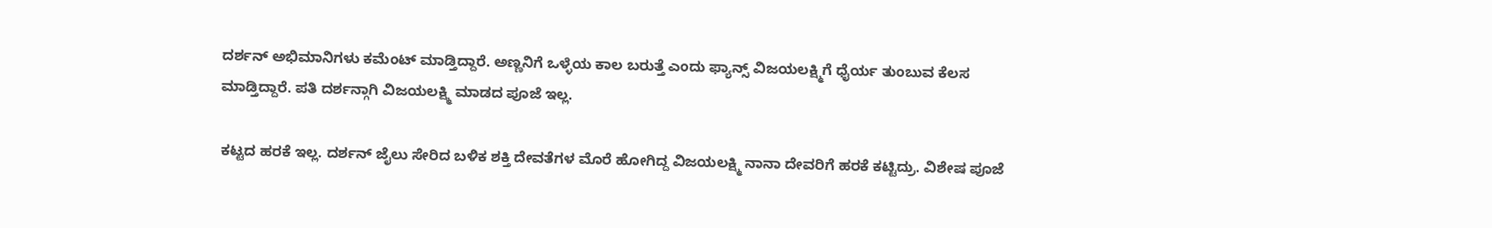ದರ್ಶನ್ ಅಭಿಮಾನಿಗಳು ಕಮೆಂಟ್ ಮಾಡ್ತಿದ್ದಾರೆ. ಅಣ್ಣನಿಗೆ ಒಳ್ಳೆಯ ಕಾಲ ಬರುತ್ತೆ ಎಂದು ಫ್ಯಾನ್ಸ್ ವಿಜಯಲಕ್ಷ್ಮಿಗೆ ಧೈರ್ಯ ತುಂಬುವ ಕೆಲಸ ಮಾಡ್ತಿದ್ದಾರೆ. ಪತಿ ದರ್ಶನ್ಗಾಗಿ ವಿಜಯಲಕ್ಷ್ಮಿ ಮಾಡದ ಪೂಜೆ ಇಲ್ಲ.

ಕಟ್ಟದ ಹರಕೆ ಇಲ್ಲ. ದರ್ಶನ್ ಜೈಲು ಸೇರಿದ ಬಳಿಕ ಶಕ್ತಿ ದೇವತೆಗಳ ಮೊರೆ ಹೋಗಿದ್ದ ವಿಜಯಲಕ್ಷ್ಮಿ ನಾನಾ ದೇವರಿಗೆ ಹರಕೆ ಕಟ್ಟಿದ್ರು. ವಿಶೇಷ ಪೂಜೆ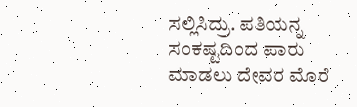ಸಲ್ಲಿಸಿದ್ರು. ಪತಿಯನ್ನ ಸಂಕಷ್ಟದಿಂದ ಪಾರು ಮಾಡಲು ದೇವರ ಮೊರೆ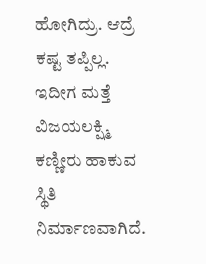ಹೋಗಿದ್ರು. ಆದ್ರೆ ಕಷ್ಟ ತಪ್ಪಿಲ್ಲ. ಇದೀಗ ಮತ್ತೆ ವಿಜಯಲಕ್ಷ್ಮಿ ಕಣ್ಣೀರು ಹಾಕುವ ಸ್ಥಿತಿ ನಿರ್ಮಾಣವಾಗಿದೆ.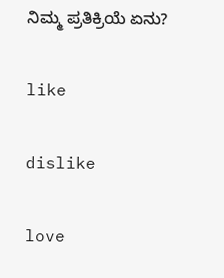ನಿಮ್ಮ ಪ್ರತಿಕ್ರಿಯೆ ಏನು?

like

dislike

love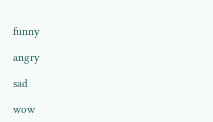funny

angry

sad

wow